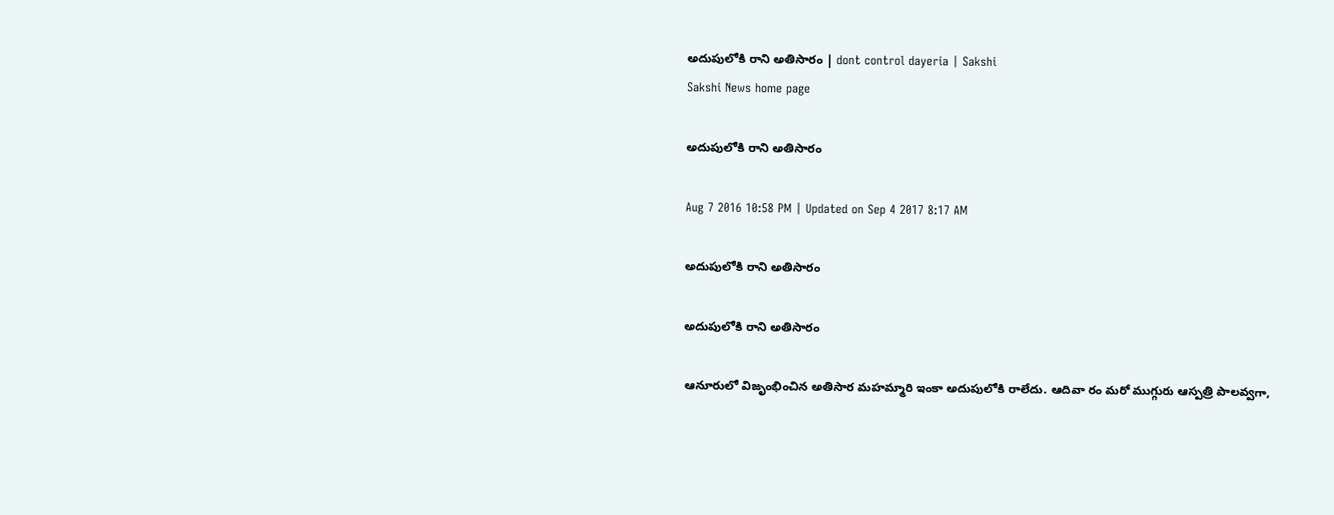అదుపులోకి రాని అతిసారం | dont control dayeria | Sakshi
Sakshi News home page

అదుపులోకి రాని అతిసారం

Aug 7 2016 10:58 PM | Updated on Sep 4 2017 8:17 AM

అదుపులోకి రాని అతిసారం

అదుపులోకి రాని అతిసారం

ఆనూరులో విజృంభించిన అతిసార మహమ్మారి ఇంకా అదుపులోకి రాలేదు. ఆదివా రం మరో ముగ్గురు ఆస్పత్రి పాలవ్వగా,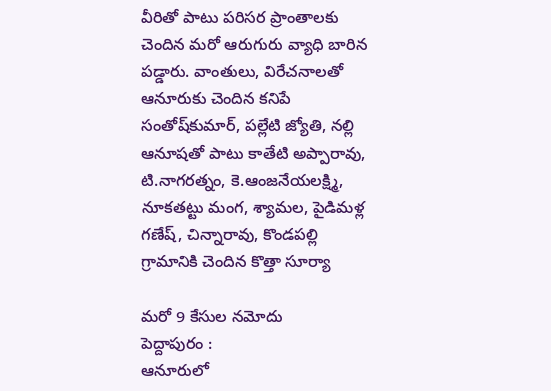వీరితో పాటు పరిసర ప్రాంతాలకు చెందిన మరో ఆరుగురు వ్యాధి బారిన పడ్డారు. వాంతులు, విరేచనాలతో ఆనూరుకు చెందిన కనిపే సంతోష్‌కుమార్, పల్లేటి జ్యోతి, నల్లి ఆనూషతో పాటు కాతేటి అప్పారావు, టి.నాగరత్నం, కె.ఆంజనేయలక్ష్మి, నూకతట్టు మంగ, శ్యామల, పైడిమళ్ల గణేష్, చిన్నారావు, కొండపల్లి గ్రామానికి చెందిన కొత్తా సూర్యా

మరో 9 కేసుల నమోదు
పెద్దాపురం :
ఆనూరులో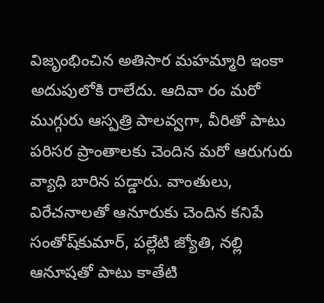విజృంభించిన అతిసార మహమ్మారి ఇంకా అదుపులోకి రాలేదు. ఆదివా రం మరో ముగ్గురు ఆస్పత్రి పాలవ్వగా, వీరితో పాటు పరిసర ప్రాంతాలకు చెందిన మరో ఆరుగురు వ్యాధి బారిన పడ్డారు. వాంతులు, విరేచనాలతో ఆనూరుకు చెందిన కనిపే సంతోష్‌కుమార్, పల్లేటి జ్యోతి, నల్లి ఆనూషతో పాటు కాతేటి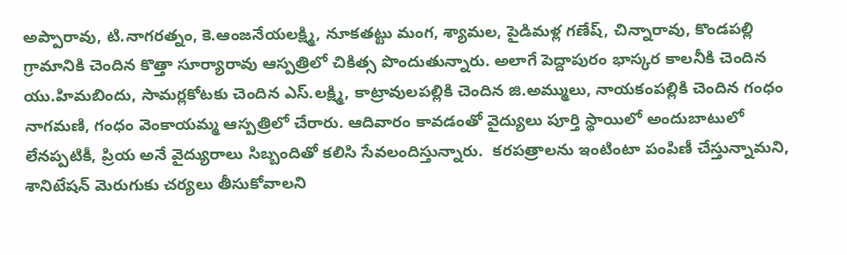అప్పారావు, టి.నాగరత్నం, కె.ఆంజనేయలక్ష్మి, నూకతట్టు మంగ, శ్యామల, పైడిమళ్ల గణేష్, చిన్నారావు, కొండపల్లి గ్రామానికి చెందిన కొత్తా సూర్యారావు ఆస్పత్రిలో చికిత్స పొందుతున్నారు. అలాగే పెద్దాపురం భాస్కర కాలనీకి చెందిన యు.హిమబిందు, సామర్లకోటకు చెందిన ఎస్‌.లక్ష్మి, కాట్రావులపల్లికి చెందిన జి.అమ్ములు, నాయకంపల్లికి చెందిన గంధం నాగమణి, గంధం వెంకాయమ్మ ఆస్పత్రిలో చేరారు. ఆదివారం కావడంతో వైద్యులు పూర్తి స్థాయిలో అందుబాటులో లేనప్పటికీ, ప్రియ అనే వైద్యురాలు సిబ్బందితో కలిసి సేవలందిస్తున్నారు.  కరపత్రాలను ఇంటింటా పంపిణీ చేస్తున్నామని, శానిటేషన్‌ మెరుగుకు చర్యలు తీసుకోవాలని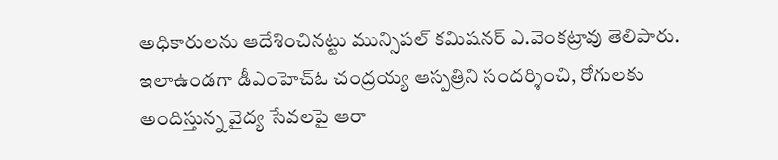అధికారులను ఆదేశించినట్టు మున్సిపల్‌ కమిషనర్‌ ఎ.వెంకట్రావు తెలిపారు. ఇలాఉండగా డీఎంహెచ్‌ఓ చంద్రయ్య ఆస్పత్రిని సందర్శించి, రోగులకు అందిస్తున్న వైద్య సేవలపై ఆరా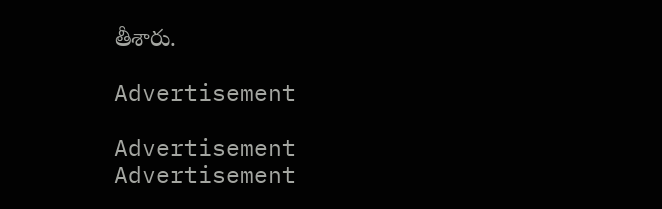తీశారు.

Advertisement

Advertisement
Advertisement